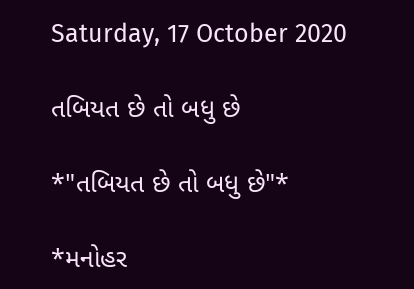Saturday, 17 October 2020

તબિયત છે તો બધુ છે

*"તબિયત છે તો બધુ છે"*

*મનોહર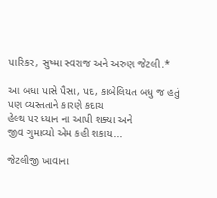પારિકર, સુષ્મા સ્વરાજ અને અરુણ જેટલી.*

આ બધા પાસે પૈસા, પદ, કાબેલિયત બધુ જ હતું
પણ વ્યસ્તતાને કારણે કદાચ
હેલ્થ પર ધ્યાન ના આપી શક્યા અને
જીવ ગુમાવ્યો એમ કહી શકાય...

જેટલીજી ખાવાના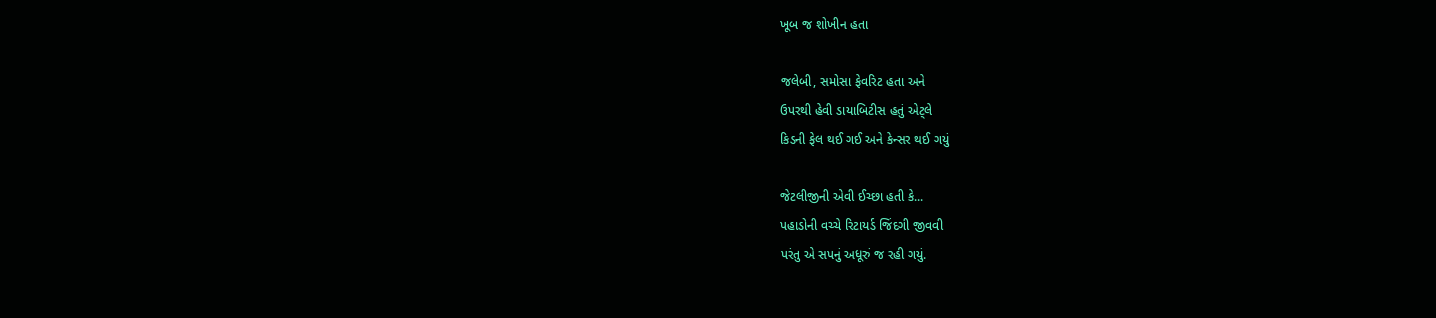ખૂબ જ શોખીન હતા

જલેબી, સમોસા ફેવરિટ હતા અને
ઉપરથી હેવી ડાયાબિટીસ હતું એટ્લે
કિડની ફેલ થઈ ગઈ અને કેન્સર થઈ ગયું

જેટલીજીની એવી ઈચ્છા હતી કે...
પહાડોની વચ્ચે રિટાયર્ડ જિંદગી જીવવી
પરંતુ એ સપનું અધૂરું જ રહી ગયું.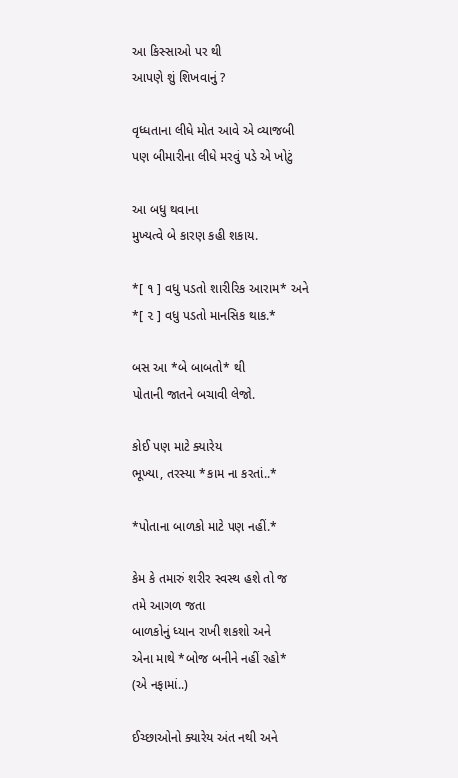આ કિસ્સાઓ પર થી
આપણે શું શિખવાનું ?

વૃધ્ધતાના લીધે મોત આવે એ વ્યાજબી
પણ બીમારીના લીધે મરવું પડે એ ખોટું

આ બધુ થવાના
મુખ્યત્વે બે કારણ કહી શકાય.

*[ ૧ ] વધુ પડતો શારીરિક આરામ* અને
*[ ૨ ] વધુ પડતો માનસિક થાક.*

બસ આ *બે બાબતો* થી
પોતાની જાતને બચાવી લેજો.

કોઈ પણ માટે ક્યારેય
ભૂખ્યા, તરસ્યા *કામ ના કરતાં..*

*પોતાના બાળકો માટે પણ નહીં.*

કેમ કે તમારું શરીર સ્વસ્થ હશે તો જ
તમે આગળ જતા
બાળકોનું ધ્યાન રાખી શકશો અને
એના માથે *બોજ બનીને નહીં રહો*
(એ નફામાં..)

ઈચ્છાઓનો ક્યારેય અંત નથી અને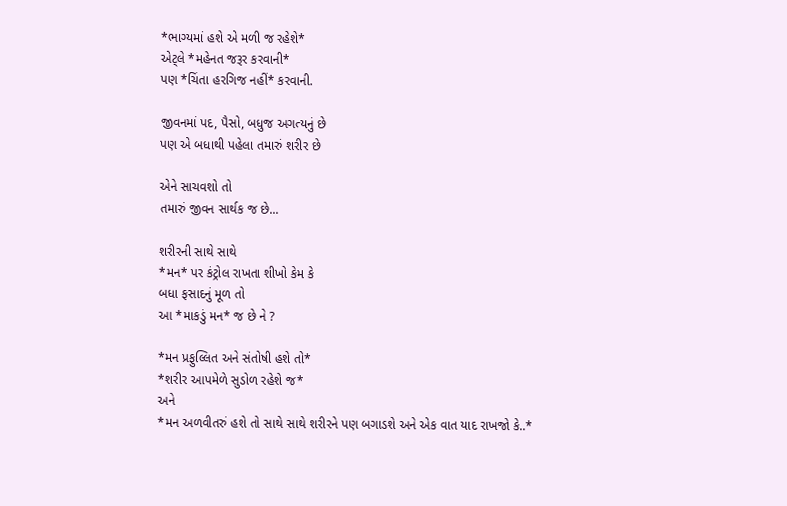*ભાગ્યમાં હશે એ મળી જ રહેશે*
એટ્લે *મહેનત જરૂર કરવાની*
પણ *ચિંતા હરગિજ નહીં* કરવાની.

જીવનમાં પદ, પૈસો, બધુજ અગત્યનું છે
પણ એ બધાથી પહેલા તમારું શરીર છે

એને સાચવશો તો
તમારું જીવન સાર્થક જ છે...

શરીરની સાથે સાથે
*મન* પર કંટ્રોલ રાખતા શીખો કેમ કે
બધા ફસાદનું મૂળ તો
આ *માકડું મન* જ છે ને ?

*મન પ્રફુલ્લિત અને સંતોષી હશે તો*
*શરીર આપમેળે સુડોળ રહેશે જ*
અને
*મન અળવીતરું હશે તો સાથે સાથે શરીરને પણ બગાડશે અને એક વાત યાદ રાખજો કે..*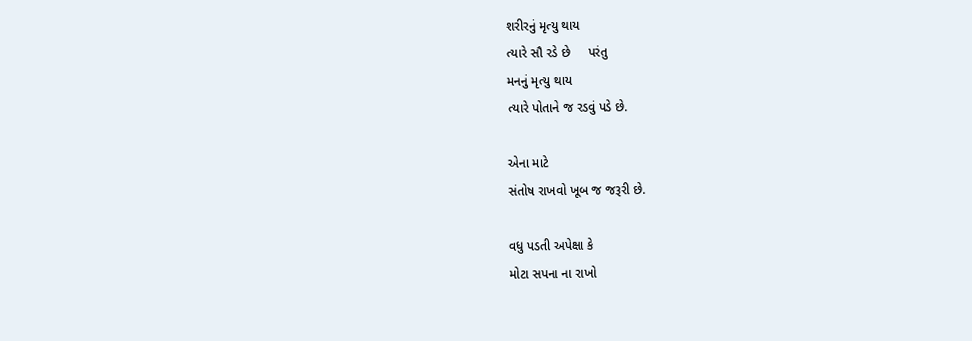શરીરનું મૃત્યુ થાય
ત્યારે સૌ રડે છે     પરંતુ
મનનું મૃત્યુ થાય
ત્યારે પોતાને જ રડવું પડે છે.

એના માટે
સંતોષ રાખવો ખૂબ જ જરૂરી છે.

વધુ પડતી અપેક્ષા કે
મોટા સપના ના રાખો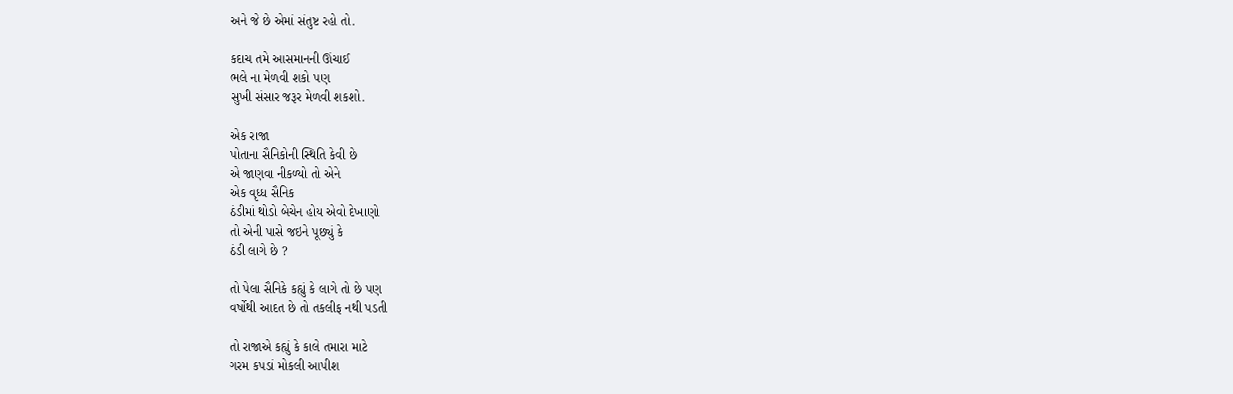અને જે છે એમાં સંતુષ્ટ રહો તો.

કદાચ તમે આસમાનની ઊંચાઈ
ભલે ના મેળવી શકો પણ
સુખી સંસાર જરૂર મેળવી શકશો.

એક રાજા
પોતાના સૈનિકોની સ્થિતિ કેવી છે
એ જાણવા નીકળ્યો તો એને
એક વૃધ્ધ સૈનિક
ઠંડીમાં થોડો બેચેન હોય એવો દેખાણો
તો એની પાસે જઇને પૂછ્યું કે
ઠંડી લાગે છે ?

તો પેલા સૈનિકે કહ્યું કે લાગે તો છે પણ
વર્ષોથી આદત છે તો તકલીફ નથી પડતી

તો રાજાએ કહ્યું કે કાલે તમારા માટે
ગરમ કપડાં મોકલી આપીશ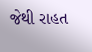જેથી રાહત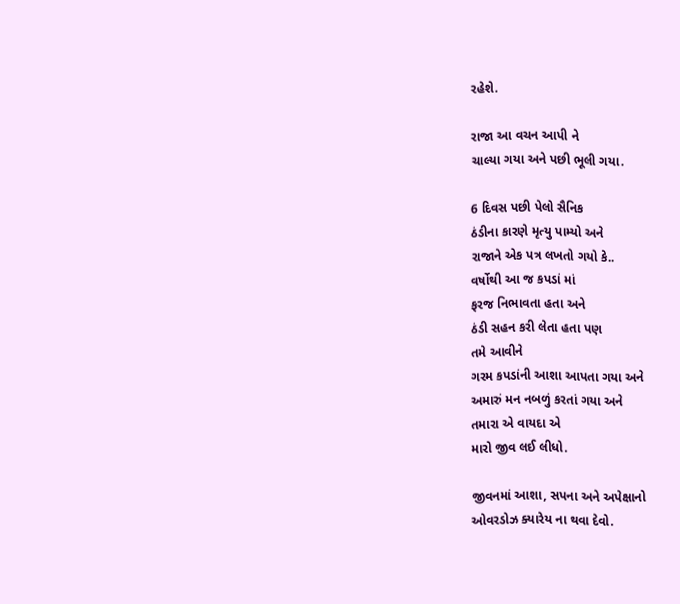રહેશે.

રાજા આ વચન આપી ને
ચાલ્યા ગયા અને પછી ભૂલી ગયા.

6 દિવસ પછી પેલો સૈનિક
ઠંડીના કારણે મૃત્યુ પામ્યો અને
રાજાને એક પત્ર લખતો ગયો કે..
વર્ષોથી આ જ કપડાં માં
ફરજ નિભાવતા હતા અને
ઠંડી સહન કરી લેતા હતા પણ
તમે આવીને
ગરમ કપડાંની આશા આપતા ગયા અને
અમારું મન નબળું કરતાં ગયા અને
તમારા એ વાયદા એ
મારો જીવ લઈ લીધો.

જીવનમાં આશા, સપના અને અપેક્ષાનો
ઓવરડોઝ ક્યારેય ના થવા દેવો.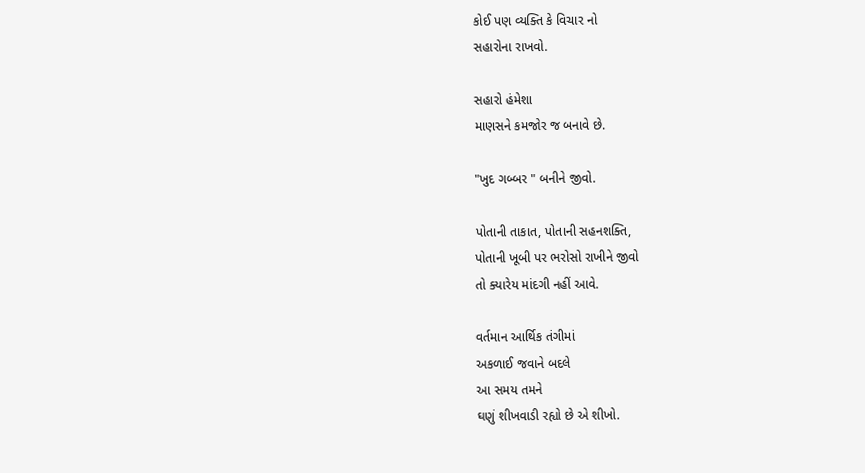કોઈ પણ વ્યક્તિ કે વિચાર નો
સહારોના રાખવો.

સહારો હંમેશા
માણસને કમજોર જ બનાવે છે.

"ખુદ ગબ્બર " બનીને જીવો.

પોતાની તાકાત, પોતાની સહનશક્તિ,
પોતાની ખૂબી પર ભરોસો રાખીને જીવો
તો ક્યારેય માંદગી નહીં આવે.

વર્તમાન આર્થિક તંગીમાં
અકળાઈ જવાને બદલે
આ સમય તમને
ઘણું શીખવાડી રહ્યો છે એ શીખો.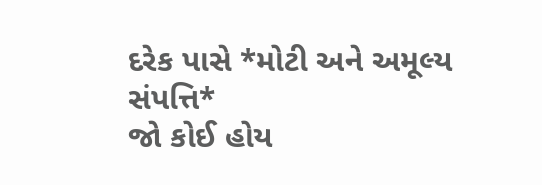દરેક પાસે *મોટી અને અમૂલ્ય સંપત્તિ*
જો કોઈ હોય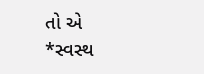તો એ
*સ્વસ્થ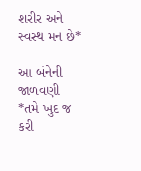શરીર અને સ્વસ્થ મન છે*

આ બંનેની જાળવણી
*તમે ખુદ જ કરી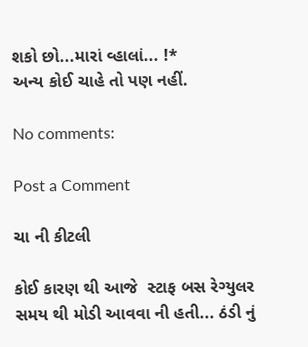શકો છો...મારાં વ્હાલાં... !*
અન્ય કોઈ ચાહે તો પણ નહીં.

No comments:

Post a Comment

ચા ની કીટલી

કોઈ કારણ થી આજે  સ્ટાફ બસ રેગ્યુલર સમય થી મોડી આવવા ની હતી... ઠંડી નું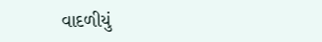વાદળીયું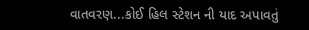વાતવરણ...કોઈ હિલ સ્ટેશન ની યાદ અપાવતું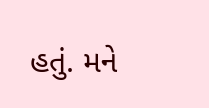હતું. મને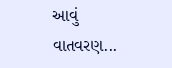આવું વાતવરણ...